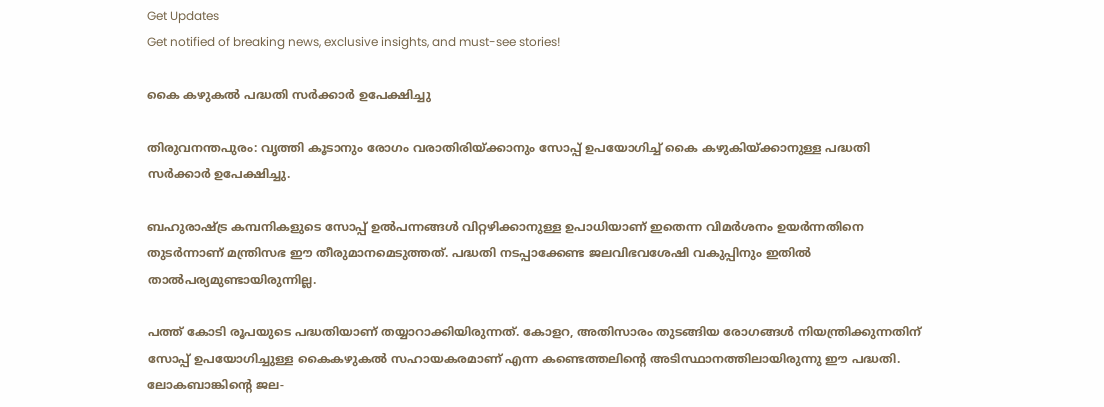Get Updates
Get notified of breaking news, exclusive insights, and must-see stories!

കൈ കഴുകല്‍ പദ്ധതി സര്‍ക്കാര്‍ ഉപേക്ഷിച്ചു

തിരുവനന്തപുരം: വൃത്തി കൂടാനും രോഗം വരാതിരിയ്ക്കാനും സോപ്പ് ഉപയോഗിച്ച് കൈ കഴുകിയ്ക്കാനുള്ള പദ്ധതി സര്‍ക്കാര്‍ ഉപേക്ഷിച്ചു.

ബഹുരാഷ്ട്ര കമ്പനികളുടെ സോപ്പ് ഉല്‍പന്നങ്ങള്‍ വിറ്റഴിക്കാനുള്ള ഉപാധിയാണ് ഇതെന്ന വിമര്‍ശനം ഉയര്‍ന്നതിനെ തുടര്‍ന്നാണ് മന്ത്രിസഭ ഈ തീരുമാനമെടുത്തത്. പദ്ധതി നടപ്പാക്കേണ്ട ജലവിഭവശേഷി വകുപ്പിനും ഇതില്‍ താല്‍പര്യമുണ്ടായിരുന്നില്ല.

പത്ത് കോടി രൂപയുടെ പദ്ധതിയാണ് തയ്യാറാക്കിയിരുന്നത്. കോളറ, അതിസാരം തുടങ്ങിയ രോഗങ്ങള്‍ നിയന്ത്രിക്കുന്നതിന് സോപ്പ് ഉപയോഗിച്ചുള്ള കൈകഴുകല്‍ സഹായകരമാണ് എന്ന കണ്ടെത്തലിന്റെ അടിസ്ഥാനത്തിലായിരുന്നു ഈ പദ്ധതി. ലോകബാങ്കിന്റെ ജല-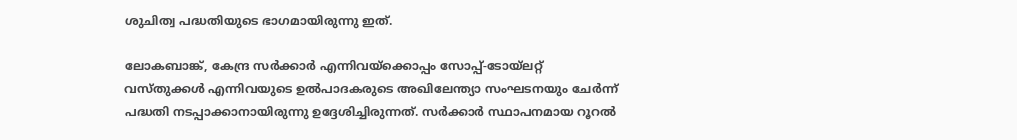ശുചിത്വ പദ്ധതിയുടെ ഭാഗമായിരുന്നു ഇത്.

ലോകബാങ്ക്, കേന്ദ്ര സര്‍ക്കാര്‍ എന്നിവയ്ക്കൊപ്പം സോപ്പ്-ടോയ്ലറ്റ് വസ്തുക്കള്‍ എന്നിവയുടെ ഉല്‍പാദകരുടെ അഖിലേന്ത്യാ സംഘടനയും ചേര്‍ന്ന് പദ്ധതി നടപ്പാക്കാനായിരുന്നു ഉദ്ദേശിച്ചിരുന്നത്. സര്‍ക്കാര്‍ സ്ഥാപനമായ റൂറല്‍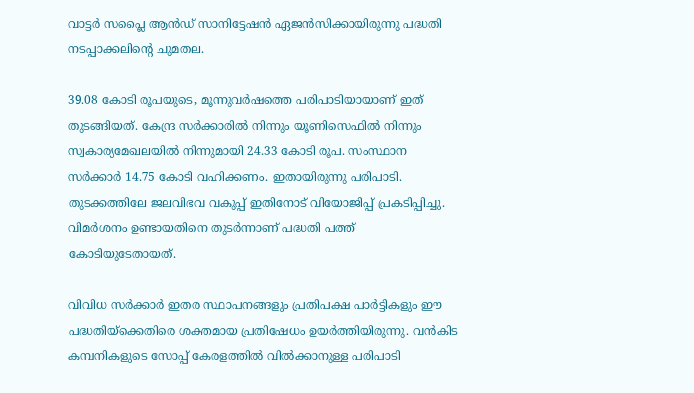വാട്ടര്‍ സപ്ലൈ ആന്‍ഡ് സാനിട്ടേഷന്‍ ഏജന്‍സിക്കായിരുന്നു പദ്ധതി നടപ്പാക്കലിന്റെ ചുമതല.

39.08 കോടി രൂപയുടെ, മൂന്നുവര്‍ഷത്തെ പരിപാടിയായാണ് ഇത് തുടങ്ങിയത്. കേന്ദ്ര സര്‍ക്കാരില്‍ നിന്നും യൂണിസെഫില്‍ നിന്നും സ്വകാര്യമേഖലയില്‍ നിന്നുമായി 24.33 കോടി രൂപ. സംസ്ഥാന സര്‍ക്കാര്‍ 14.75 കോടി വഹിക്കണം. ഇതായിരുന്നു പരിപാടി. തുടക്കത്തിലേ ജലവിഭവ വകുപ്പ് ഇതിനോട് വിയോജിപ്പ് പ്രകടിപ്പിച്ചു. വിമര്‍ശനം ഉണ്ടായതിനെ തുടര്‍ന്നാണ് പദ്ധതി പത്ത് കോടിയുടേതായത്.

വിവിധ സര്‍ക്കാര്‍ ഇതര സ്ഥാപനങ്ങളും പ്രതിപക്ഷ പാര്‍ട്ടികളും ഈ പദ്ധതിയ്ക്കെതിരെ ശക്തമായ പ്രതിഷേധം ഉയര്‍ത്തിയിരുന്നു. വന്‍കിട കമ്പനികളുടെ സോപ്പ് കേരളത്തില്‍ വില്‍ക്കാനുള്ള പരിപാടി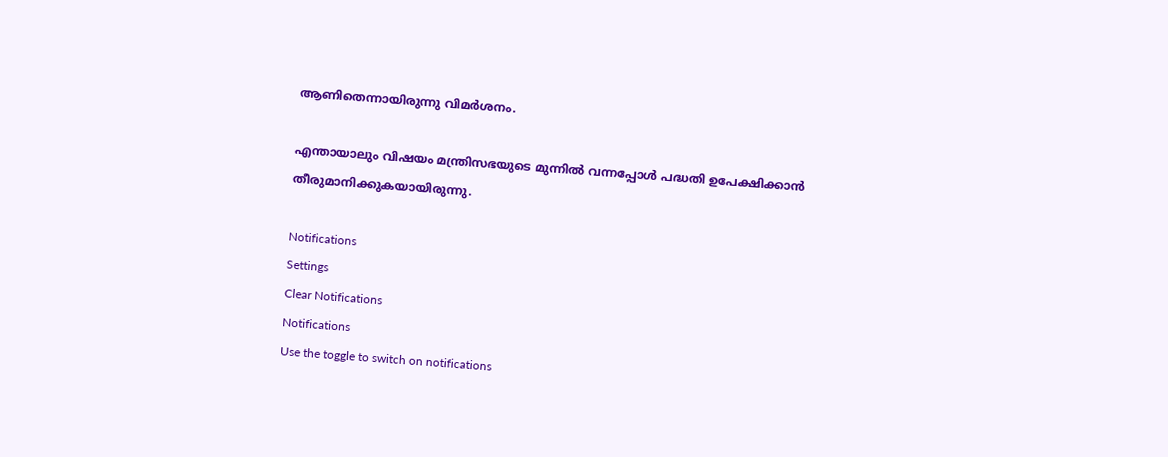ആണിതെന്നായിരുന്നു വിമര്‍ശനം.

എന്തായാലും വിഷയം മന്ത്രിസഭയുടെ മുന്നില്‍ വന്നപ്പോള്‍ പദ്ധതി ഉപേക്ഷിക്കാന്‍ തീരുമാനിക്കുകയായിരുന്നു.

Notifications
Settings
Clear Notifications
Notifications
Use the toggle to switch on notifications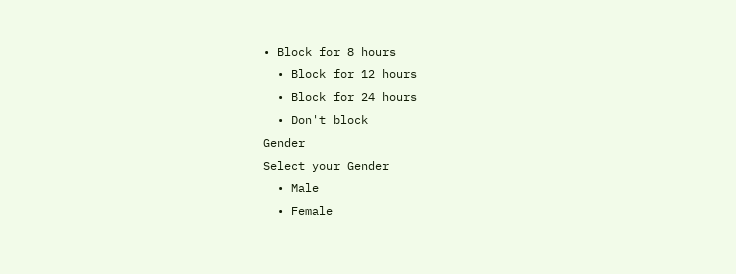• Block for 8 hours
  • Block for 12 hours
  • Block for 24 hours
  • Don't block
Gender
Select your Gender
  • Male
  • Female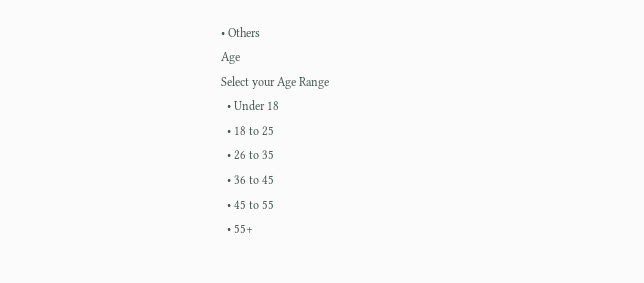• Others
Age
Select your Age Range
  • Under 18
  • 18 to 25
  • 26 to 35
  • 36 to 45
  • 45 to 55
  • 55+